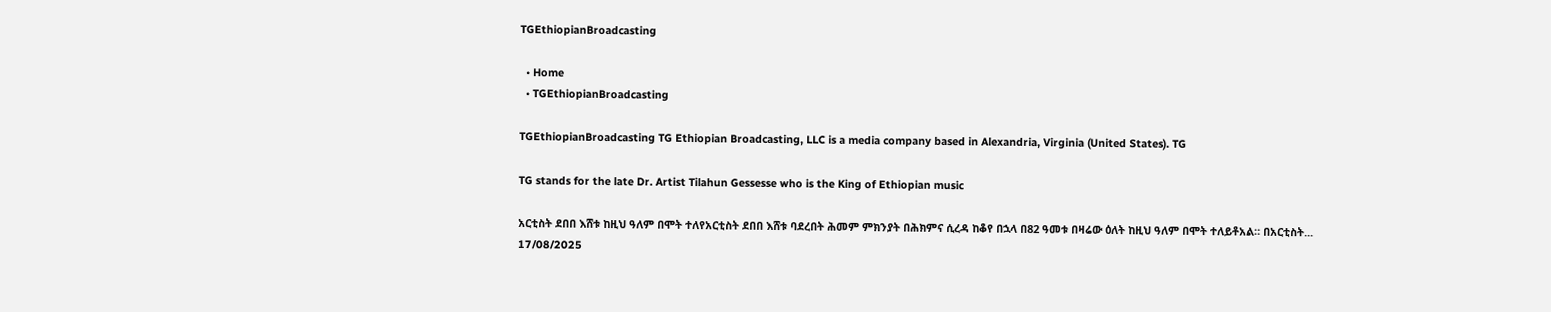TGEthiopianBroadcasting

  • Home
  • TGEthiopianBroadcasting

TGEthiopianBroadcasting TG Ethiopian Broadcasting, LLC is a media company based in Alexandria, Virginia (United States). TG

TG stands for the late Dr. Artist Tilahun Gessesse who is the King of Ethiopian music

አርቲስት ደበበ እሸቱ ከዚህ ዓለም በሞት ተለየአርቲስት ደበበ እሸቱ ባደረበት ሕመም ምክንያት በሕክምና ሲረዳ ከቆየ በኋላ በ82 ዓመቱ በዛሬው ዕለት ከዚህ ዓለም በሞት ተለይቶአል። በአርቲስት...
17/08/2025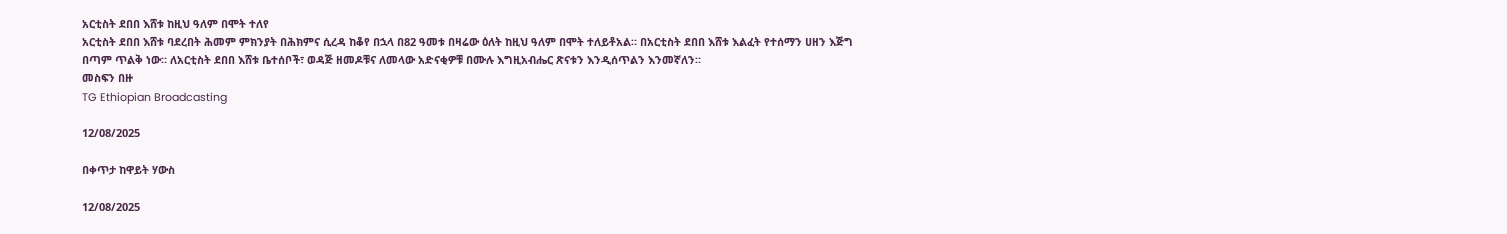አርቲስት ደበበ እሸቱ ከዚህ ዓለም በሞት ተለየ
አርቲስት ደበበ እሸቱ ባደረበት ሕመም ምክንያት በሕክምና ሲረዳ ከቆየ በኋላ በ82 ዓመቱ በዛሬው ዕለት ከዚህ ዓለም በሞት ተለይቶአል። በአርቲስት ደበበ እሸቱ እልፈት የተሰማን ሀዘን እጅግ በጣም ጥልቅ ነው። ለአርቲስት ደበበ እሸቱ ቤተሰቦች፣ ወዳጅ ዘመዶቹና ለመላው አድናቂዎቹ በሙሉ እግዚአብሔር ጽናቱን እንዲሰጥልን እንመኛለን።
መስፍን በዙ
TG Ethiopian Broadcasting

12/08/2025

በቀጥታ ከዋይት ሃውስ

12/08/2025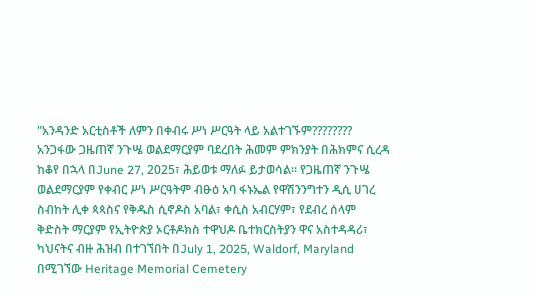"አንዳንድ አርቲስቶች ለምን በቀብሩ ሥነ ሥርዓት ላይ አልተገኙም????????
አንጋፋው ጋዜጠኛ ንጉሤ ወልደማርያም ባደረበት ሕመም ምክንያት በሕክምና ሲረዳ ከቆየ በኋላ በJune 27, 2025፣ ሕይወቱ ማለፉ ይታወሳል። የጋዜጠኛ ንጉሤ ወልደማርያም የቀብር ሥነ ሥርዓትም ብፁዕ አባ ፋኑኤል የዋሽንንግተን ዲሲ ሀገረ ስብከት ሊቀ ጳጳስና የቅዱስ ሲኖዶስ አባል፣ ቀሲስ አብርሃም፣ የደብረ ሰላም ቅድስት ማርያም የኢትዮጵያ ኦርቶዶክስ ተዋህዶ ቤተክርስትያን ዋና አስተዳዳሪ፣ ካህናትና ብዙ ሕዝብ በተገኘበት በJuly 1, 2025, Waldorf, Maryland በሚገኘው Heritage Memorial Cemetery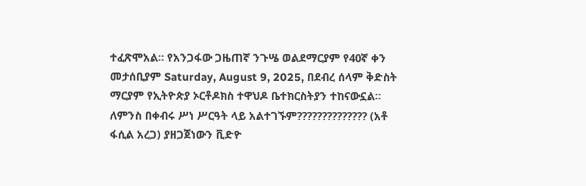ተፈጽሞአል። የአንጋፋው ጋዜጠኛ ንጉሤ ወልደማርያም የ40ኛ ቀን መታሰቢያም Saturday, August 9, 2025, በደብረ ሰላም ቅድስት ማርያም የኢትዮጵያ ኦርቶዶክስ ተዋህዶ ቤተክርስትያን ተከናውኗል።
ለምንስ በቀብሩ ሥነ ሥርዓት ላይ አልተገኙም?????????????? (አቶ ፋሲል አረጋ) ያዘጋጀነውን ቪድዮ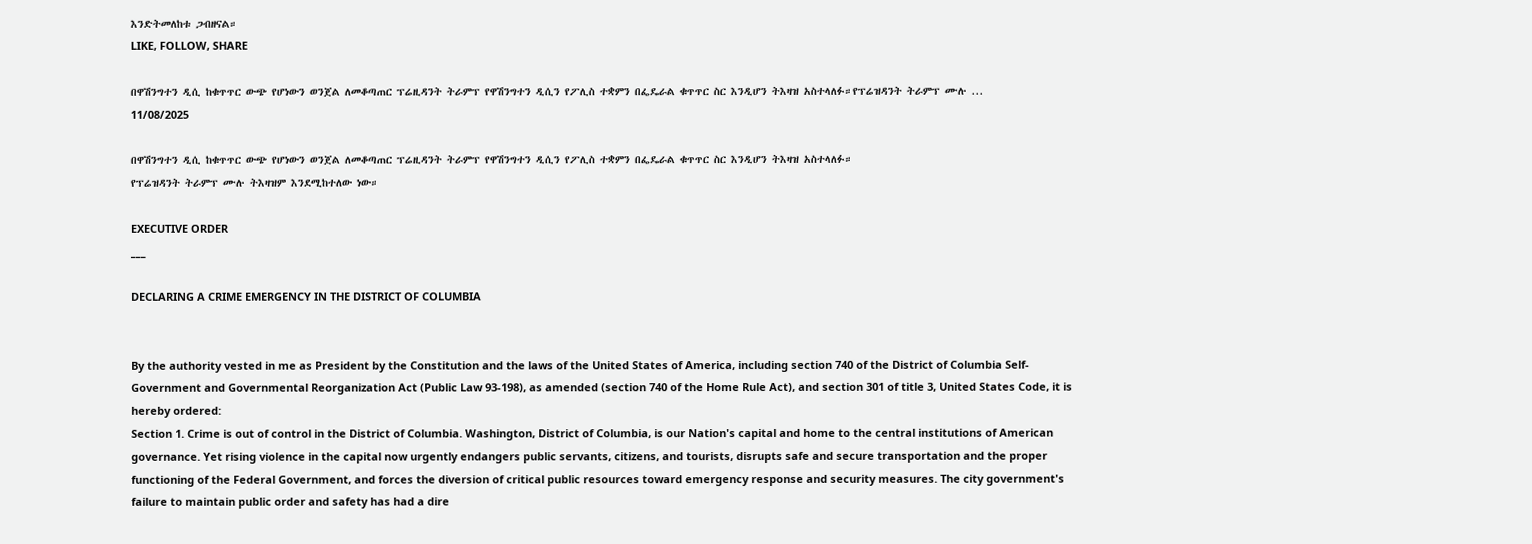እንድትመለከቱ ጋብዘናል።
LIKE, FOLLOW, SHARE

በዋሽንግተን ዲሲ ከቁጥጥር ውጭ የሆነውን ወንጀል ለመቆጣጠር ፕሬዚዳንት ትራምፕ የዋሽንግተን ዲሲን የፖሊስ ተቋምን በፌዴራል ቁጥጥር ስር እንዲሆን ትእዛዝ አስተላለፉ።የፕሬዝዳንት ትራምፕ ሙሉ ...
11/08/2025

በዋሽንግተን ዲሲ ከቁጥጥር ውጭ የሆነውን ወንጀል ለመቆጣጠር ፕሬዚዳንት ትራምፕ የዋሽንግተን ዲሲን የፖሊስ ተቋምን በፌዴራል ቁጥጥር ስር እንዲሆን ትእዛዝ አስተላለፉ።
የፕሬዝዳንት ትራምፕ ሙሉ ትእዛዝም እንደሚከተለው ነው።

EXECUTIVE ORDER
___

DECLARING A CRIME EMERGENCY IN THE DISTRICT OF COLUMBIA


By the authority vested in me as President by the Constitution and the laws of the United States of America, including section 740 of the District of Columbia Self-Government and Governmental Reorganization Act (Public Law 93-198), as amended (section 740 of the Home Rule Act), and section 301 of title 3, United States Code, it is hereby ordered:
Section 1. Crime is out of control in the District of Columbia. Washington, District of Columbia, is our Nation's capital and home to the central institutions of American governance. Yet rising violence in the capital now urgently endangers public servants, citizens, and tourists, disrupts safe and secure transportation and the proper functioning of the Federal Government, and forces the diversion of critical public resources toward emergency response and security measures. The city government's failure to maintain public order and safety has had a dire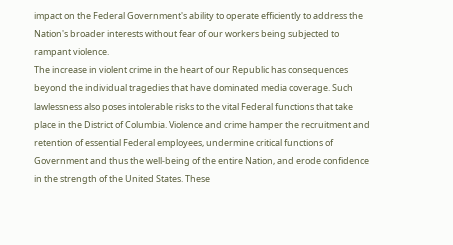impact on the Federal Government's ability to operate efficiently to address the Nation's broader interests without fear of our workers being subjected to rampant violence.
The increase in violent crime in the heart of our Republic has consequences beyond the individual tragedies that have dominated media coverage. Such lawlessness also poses intolerable risks to the vital Federal functions that take place in the District of Columbia. Violence and crime hamper the recruitment and retention of essential Federal employees, undermine critical functions of Government and thus the well-being of the entire Nation, and erode confidence in the strength of the United States. These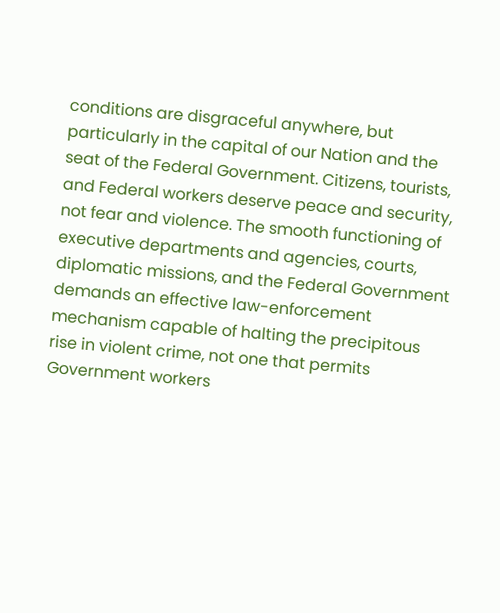conditions are disgraceful anywhere, but particularly in the capital of our Nation and the seat of the Federal Government. Citizens, tourists, and Federal workers deserve peace and security, not fear and violence. The smooth functioning of executive departments and agencies, courts, diplomatic missions, and the Federal Government demands an effective law-enforcement mechanism capable of halting the precipitous rise in violent crime, not one that permits Government workers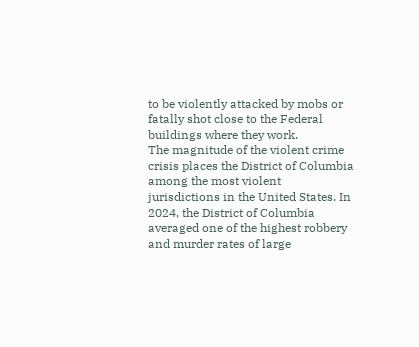to be violently attacked by mobs or fatally shot close to the Federal buildings where they work.
The magnitude of the violent crime crisis places the District of Columbia among the most violent jurisdictions in the United States. In 2024, the District of Columbia averaged one of the highest robbery and murder rates of large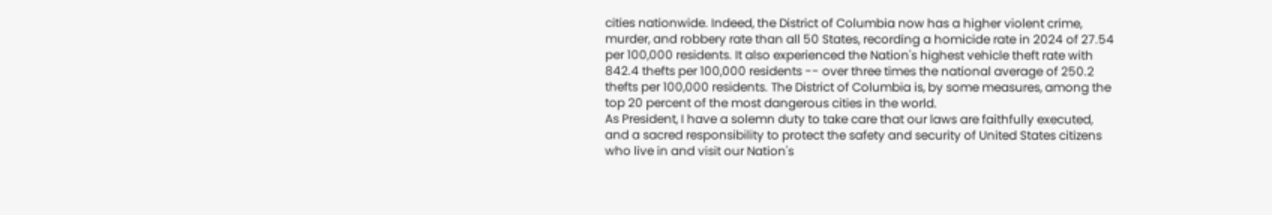cities nationwide. Indeed, the District of Columbia now has a higher violent crime, murder, and robbery rate than all 50 States, recording a homicide rate in 2024 of 27.54 per 100,000 residents. It also experienced the Nation's highest vehicle theft rate with 842.4 thefts per 100,000 residents -- over three times the national average of 250.2 thefts per 100,000 residents. The District of Columbia is, by some measures, among the top 20 percent of the most dangerous cities in the world.
As President, I have a solemn duty to take care that our laws are faithfully executed, and a sacred responsibility to protect the safety and security of United States citizens who live in and visit our Nation's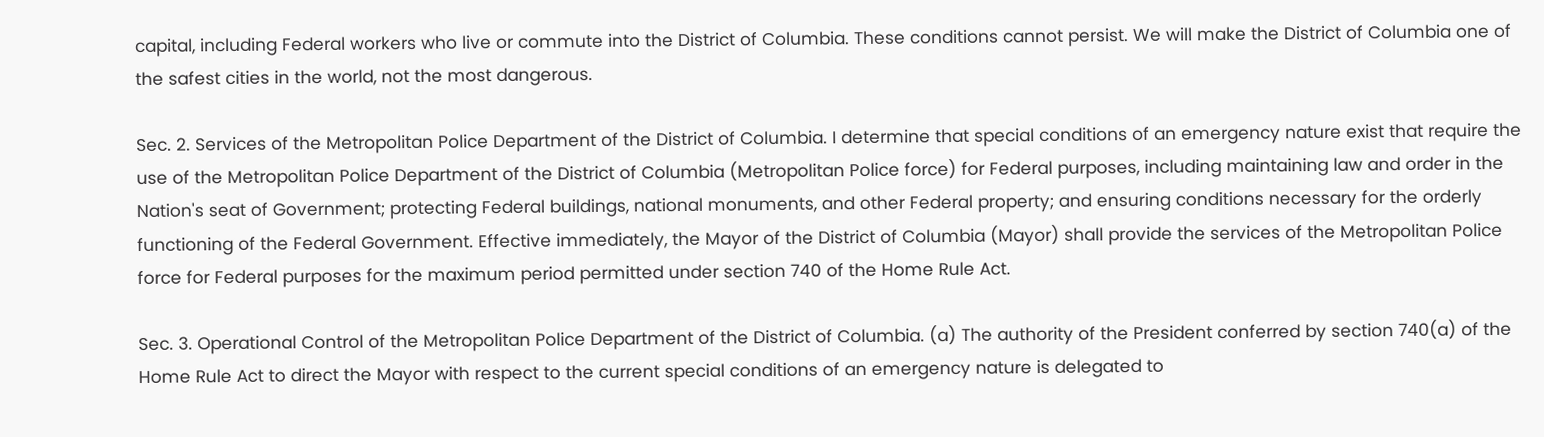capital, including Federal workers who live or commute into the District of Columbia. These conditions cannot persist. We will make the District of Columbia one of the safest cities in the world, not the most dangerous.

Sec. 2. Services of the Metropolitan Police Department of the District of Columbia. I determine that special conditions of an emergency nature exist that require the use of the Metropolitan Police Department of the District of Columbia (Metropolitan Police force) for Federal purposes, including maintaining law and order in the Nation's seat of Government; protecting Federal buildings, national monuments, and other Federal property; and ensuring conditions necessary for the orderly functioning of the Federal Government. Effective immediately, the Mayor of the District of Columbia (Mayor) shall provide the services of the Metropolitan Police force for Federal purposes for the maximum period permitted under section 740 of the Home Rule Act.

Sec. 3. Operational Control of the Metropolitan Police Department of the District of Columbia. (a) The authority of the President conferred by section 740(a) of the Home Rule Act to direct the Mayor with respect to the current special conditions of an emergency nature is delegated to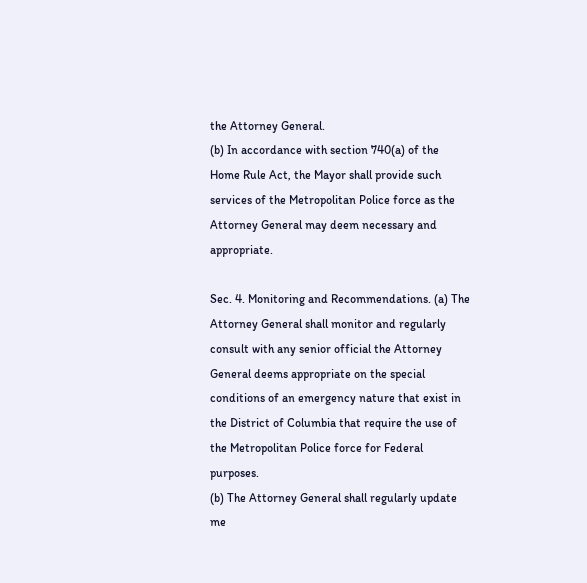the Attorney General.
(b) In accordance with section 740(a) of the Home Rule Act, the Mayor shall provide such services of the Metropolitan Police force as the Attorney General may deem necessary and appropriate.

Sec. 4. Monitoring and Recommendations. (a) The Attorney General shall monitor and regularly consult with any senior official the Attorney General deems appropriate on the special conditions of an emergency nature that exist in the District of Columbia that require the use of the Metropolitan Police force for Federal purposes.
(b) The Attorney General shall regularly update me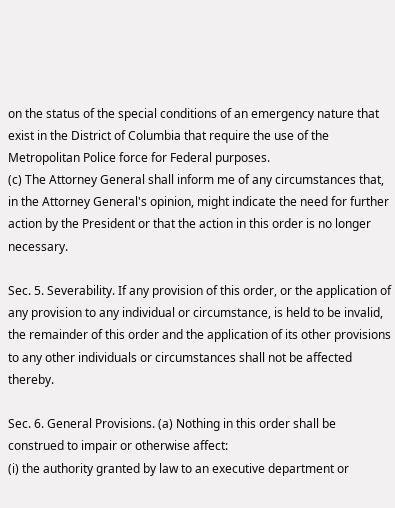on the status of the special conditions of an emergency nature that exist in the District of Columbia that require the use of the Metropolitan Police force for Federal purposes.
(c) The Attorney General shall inform me of any circumstances that, in the Attorney General's opinion, might indicate the need for further action by the President or that the action in this order is no longer necessary.

Sec. 5. Severability. If any provision of this order, or the application of any provision to any individual or circumstance, is held to be invalid, the remainder of this order and the application of its other provisions to any other individuals or circumstances shall not be affected thereby.

Sec. 6. General Provisions. (a) Nothing in this order shall be construed to impair or otherwise affect:
(i) the authority granted by law to an executive department or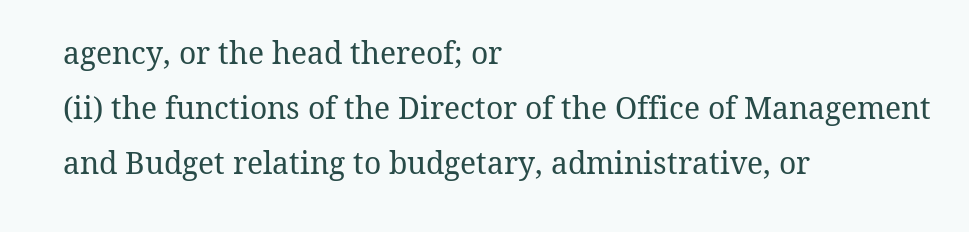agency, or the head thereof; or
(ii) the functions of the Director of the Office of Management and Budget relating to budgetary, administrative, or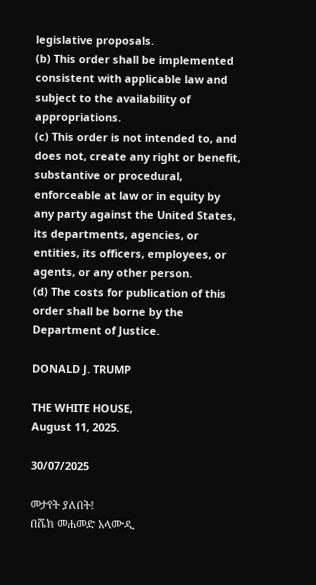legislative proposals.
(b) This order shall be implemented consistent with applicable law and subject to the availability of appropriations.
(c) This order is not intended to, and does not, create any right or benefit, substantive or procedural, enforceable at law or in equity by any party against the United States, its departments, agencies, or entities, its officers, employees, or agents, or any other person.
(d) The costs for publication of this order shall be borne by the Department of Justice.

DONALD J. TRUMP

THE WHITE HOUSE,
August 11, 2025.

30/07/2025

መታየት ያለበት!
በሼክ መሐመድ አላሙዲ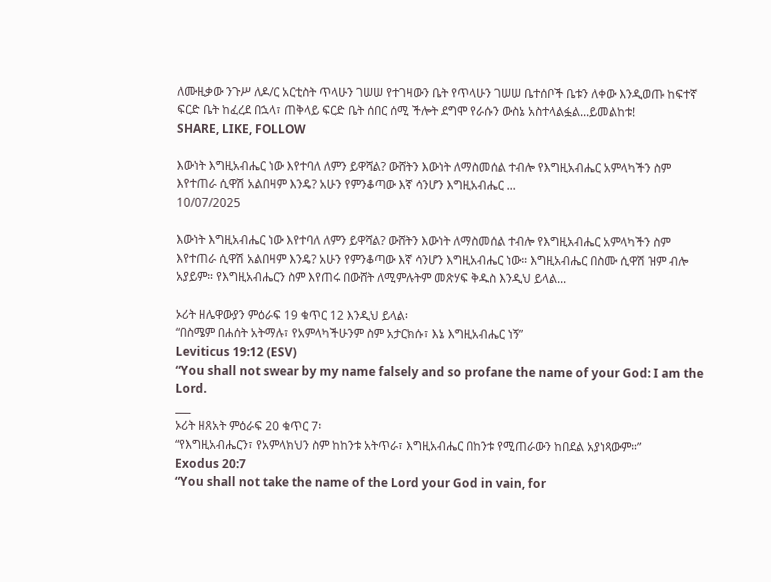ለሙዚቃው ንጉሥ ለዶ/ር አርቲስት ጥላሁን ገሠሠ የተገዛውን ቤት የጥላሁን ገሠሠ ቤተሰቦች ቤቱን ለቀው እንዲወጡ ከፍተኛ ፍርድ ቤት ከፈረደ በኋላ፣ ጠቅላይ ፍርድ ቤት ሰበር ሰሚ ችሎት ደግሞ የራሱን ውስኔ አስተላልፏል...ይመልከቱ!
SHARE, LIKE, FOLLOW

እውነት እግዚአብሔር ነው እየተባለ ለምን ይዋሻል? ውሸትን እውነት ለማስመሰል ተብሎ የእግዚአብሔር አምላካችን ስም እየተጠራ ሲዋሽ አልበዛም እንዴ? አሁን የምንቆጣው እኛ ሳንሆን እግዚአብሔር ...
10/07/2025

እውነት እግዚአብሔር ነው እየተባለ ለምን ይዋሻል? ውሸትን እውነት ለማስመሰል ተብሎ የእግዚአብሔር አምላካችን ስም እየተጠራ ሲዋሽ አልበዛም እንዴ? አሁን የምንቆጣው እኛ ሳንሆን እግዚአብሔር ነው። እግዚአብሔር በስሙ ሲዋሽ ዝም ብሎ አያይም። የእግዚአብሔርን ስም እየጠሩ በውሸት ለሚምሉትም መጽሃፍ ቅዱስ እንዲህ ይላል...

ኦሪት ዘሌዋውያን ምዕራፍ 19 ቁጥር 12 እንዲህ ይላል፡
“በስሜም በሐሰት አትማሉ፣ የአምላካችሁንም ስም አታርክሱ፣ እኔ እግዚአብሔር ነኝ”
Leviticus 19:12 (ESV)
“You shall not swear by my name falsely and so profane the name of your God: I am the Lord.
___
ኦሪት ዘጸአት ምዕራፍ 20 ቁጥር 7፡
“የእግዚአብሔርን፣ የአምላክህን ስም ከከንቱ አትጥራ፣ እግዚአብሔር በከንቱ የሚጠራውን ከበደል አያነጻውም።”
Exodus 20:7
“You shall not take the name of the Lord your God in vain, for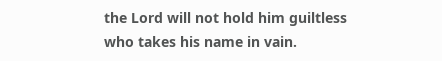the Lord will not hold him guiltless who takes his name in vain.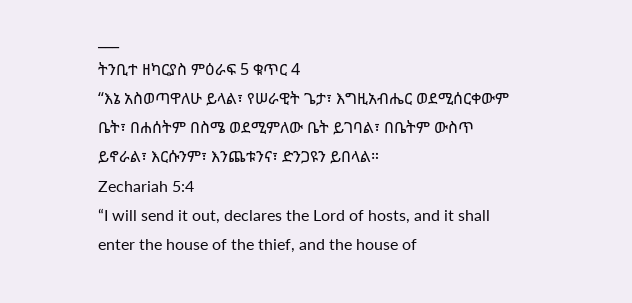___
ትንቢተ ዘካርያስ ምዕራፍ 5 ቁጥር 4
“እኔ አስወጣዋለሁ ይላል፣ የሠራዊት ጌታ፣ እግዚአብሔር ወደሚሰርቀውም ቤት፣ በሐሰትም በስሜ ወደሚምለው ቤት ይገባል፣ በቤትም ውስጥ ይኖራል፣ እርሱንም፣ እንጨቱንና፣ ድንጋዩን ይበላል።
Zechariah 5:4
“I will send it out, declares the Lord of hosts, and it shall enter the house of the thief, and the house of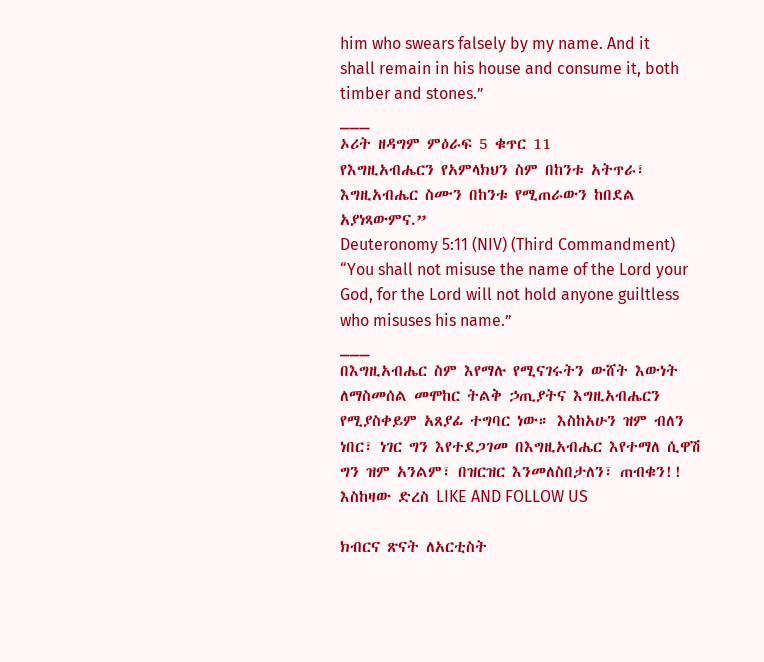him who swears falsely by my name. And it shall remain in his house and consume it, both timber and stones.”
___
ኦሪት ዘዳግም ምዕራፍ 5 ቁጥር 11
የእግዚአብሔርን የአምላክህን ስም በከንቱ አትጥራ፣ እግዚአብሔር ስሙን በከንቱ የሚጠራውን ከበደል አያነጻውምና.”
Deuteronomy 5:11 (NIV) (Third Commandment)
“You shall not misuse the name of the Lord your God, for the Lord will not hold anyone guiltless who misuses his name.”
___
በእግዚአብሔር ስም እየማሉ የሚናገሩትን ውሸት እውነት ለማስመሰል መሞከር ትልቅ ኃጢያትና እግዚአብሔርን የሚያስቀይም አጸያፊ ተግባር ነው። እስከአሁን ዝም ብለን ነበር፣ ነገር ግን እየተደጋገመ በእግዚአብሔር እየተማለ ሲዋሽ ግን ዝም አንልም፣ በዝርዝር እንመለስበታለን፣ ጠብቁን!! እስከዛው ድረስ LIKE AND FOLLOW US

ክብርና ጽናት ለአርቲስት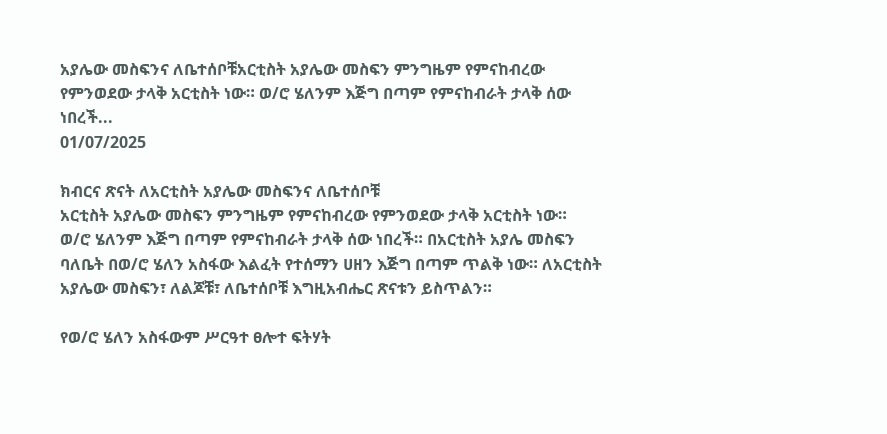አያሌው መስፍንና ለቤተሰቦቹአርቲስት አያሌው መስፍን ምንግዜም የምናከብረው የምንወደው ታላቅ አርቲስት ነው። ወ/ሮ ሄለንም እጅግ በጣም የምናከብራት ታላቅ ሰው ነበረች...
01/07/2025

ክብርና ጽናት ለአርቲስት አያሌው መስፍንና ለቤተሰቦቹ
አርቲስት አያሌው መስፍን ምንግዜም የምናከብረው የምንወደው ታላቅ አርቲስት ነው።
ወ/ሮ ሄለንም እጅግ በጣም የምናከብራት ታላቅ ሰው ነበረች። በአርቲስት አያሌ መስፍን ባለቤት በወ/ሮ ሄለን አስፋው እልፈት የተሰማን ሀዘን እጅግ በጣም ጥልቅ ነው። ለአርቲስት አያሌው መስፍን፣ ለልጆቹ፣ ለቤተሰቦቹ እግዚአብሔር ጽናቱን ይስጥልን።

የወ/ሮ ሄለን አስፋውም ሥርዓተ ፀሎተ ፍትሃት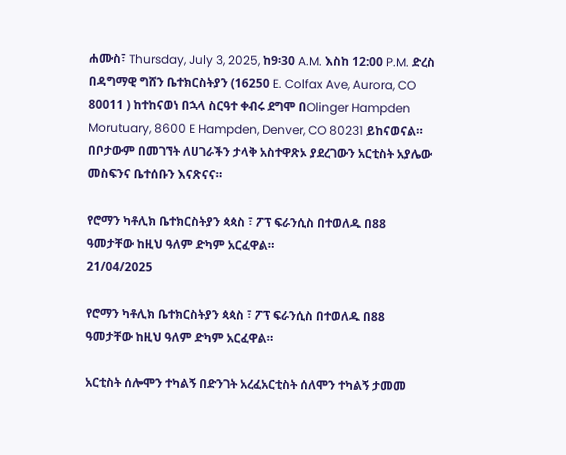ሐሙስ፣ Thursday, July 3, 2025, ከ9፡30 A.M. እስከ 12:00 P.M. ድረስ በዳግማዊ ግሸን ቤተክርስትያን (16250 E. Colfax Ave, Aurora, CO 80011 ) ከተከናወነ በኋላ ስርዓተ ቀብሩ ደግሞ በOlinger Hampden Morutuary, 8600 E Hampden, Denver, CO 80231 ይከናወናል። በቦታውም በመገኘት ለሀገራችን ታላቅ አስተዋጽኦ ያደረገውን አርቲስት አያሌው መስፍንና ቤተሰቡን እናጽናና።

የሮማን ካቶሊክ ቤተክርስትያን ጳጳስ ፣ ፖፕ ፍራንሲስ በተወለዱ በ88 ዓመታቸው ከዚህ ዓለም ድካም አርፈዋል።
21/04/2025

የሮማን ካቶሊክ ቤተክርስትያን ጳጳስ ፣ ፖፕ ፍራንሲስ በተወለዱ በ88 ዓመታቸው ከዚህ ዓለም ድካም አርፈዋል።

አርቲስት ሰሎሞን ተካልኝ በድንገት አረፈአርቲስት ሰለሞን ተካልኝ ታመመ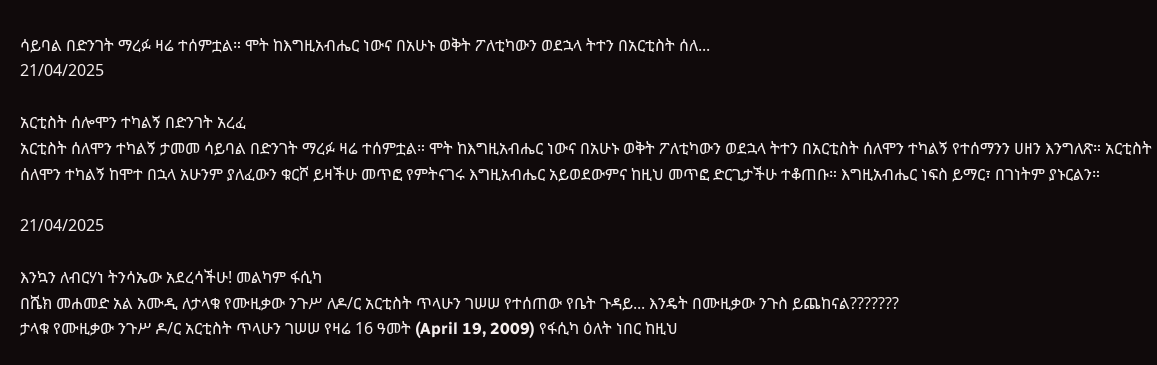ሳይባል በድንገት ማረፉ ዛሬ ተሰምቷል። ሞት ከእግዚአብሔር ነውና በአሁኑ ወቅት ፖለቲካውን ወደኋላ ትተን በአርቲስት ሰለ...
21/04/2025

አርቲስት ሰሎሞን ተካልኝ በድንገት አረፈ
አርቲስት ሰለሞን ተካልኝ ታመመ ሳይባል በድንገት ማረፉ ዛሬ ተሰምቷል። ሞት ከእግዚአብሔር ነውና በአሁኑ ወቅት ፖለቲካውን ወደኋላ ትተን በአርቲስት ሰለሞን ተካልኝ የተሰማንን ሀዘን እንግለጽ። አርቲስት ሰለሞን ተካልኝ ከሞተ በኋላ አሁንም ያለፈውን ቁርሾ ይዛችሁ መጥፎ የምትናገሩ እግዚአብሔር አይወደውምና ከዚህ መጥፎ ድርጊታችሁ ተቆጠቡ። እግዚአብሔር ነፍስ ይማር፣ በገነትም ያኑርልን።

21/04/2025

እንኳን ለብርሃነ ትንሳኤው አደረሳችሁ! መልካም ፋሲካ
በሼክ መሐመድ አል አሙዲ ለታላቁ የሙዚቃው ንጉሥ ለዶ/ር አርቲስት ጥላሁን ገሠሠ የተሰጠው የቤት ጉዳይ... እንዴት በሙዚቃው ንጉስ ይጨከናል???????
ታላቁ የሙዚቃው ንጉሥ ዶ/ር አርቲስት ጥላሁን ገሠሠ የዛሬ 16 ዓመት (April 19, 2009) የፋሲካ ዕለት ነበር ከዚህ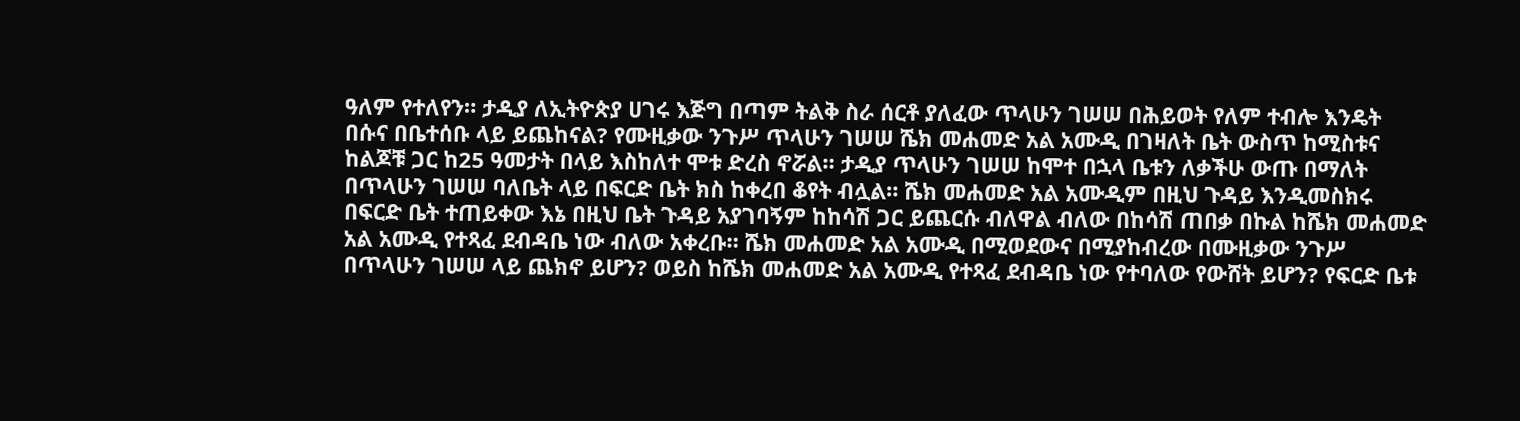ዓለም የተለየን። ታዲያ ለኢትዮጵያ ሀገሩ እጅግ በጣም ትልቅ ስራ ሰርቶ ያለፈው ጥላሁን ገሠሠ በሕይወት የለም ተብሎ እንዴት በሱና በቤተሰቡ ላይ ይጨከናል? የሙዚቃው ንጉሥ ጥላሁን ገሠሠ ሼክ መሐመድ አል አሙዲ በገዛለት ቤት ውስጥ ከሚስቱና ከልጆቹ ጋር ከ25 ዓመታት በላይ እስከለተ ሞቱ ድረስ ኖሯል። ታዲያ ጥላሁን ገሠሠ ከሞተ በኋላ ቤቱን ለቃችሁ ውጡ በማለት በጥላሁን ገሠሠ ባለቤት ላይ በፍርድ ቤት ክስ ከቀረበ ቆየት ብሏል። ሼክ መሐመድ አል አሙዲም በዚህ ጉዳይ እንዲመስክሩ በፍርድ ቤት ተጠይቀው እኔ በዚህ ቤት ጉዳይ አያገባኝም ከከሳሽ ጋር ይጨርሱ ብለዋል ብለው በከሳሽ ጠበቃ በኩል ከሼክ መሐመድ አል አሙዲ የተጻፈ ደብዳቤ ነው ብለው አቀረቡ። ሼክ መሐመድ አል አሙዲ በሚወደውና በሚያከብረው በሙዚቃው ንጉሥ በጥላሁን ገሠሠ ላይ ጨክኖ ይሆን? ወይስ ከሼክ መሐመድ አል አሙዲ የተጻፈ ደብዳቤ ነው የተባለው የውሸት ይሆን? የፍርድ ቤቱ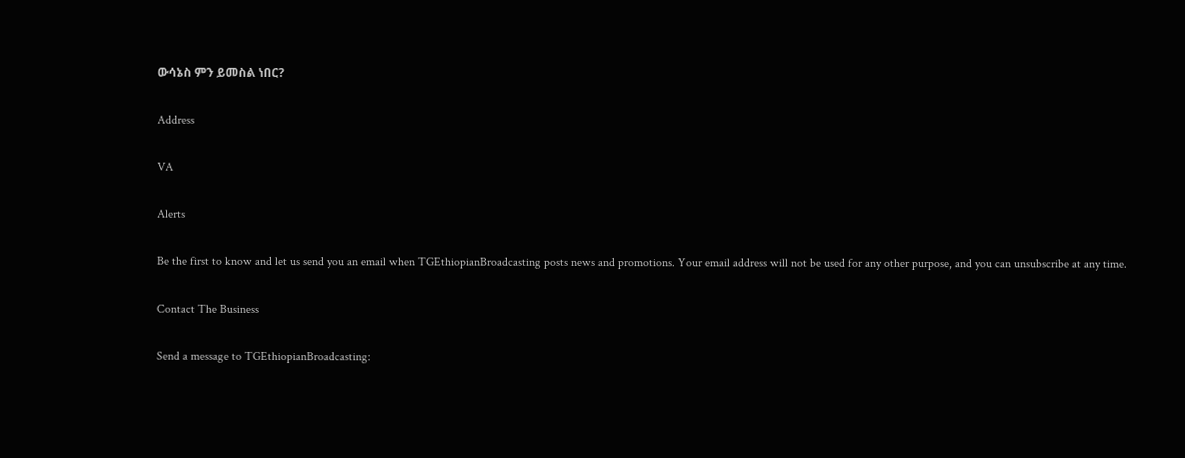ውሳኔስ ምን ይመስል ነበር?

Address

VA

Alerts

Be the first to know and let us send you an email when TGEthiopianBroadcasting posts news and promotions. Your email address will not be used for any other purpose, and you can unsubscribe at any time.

Contact The Business

Send a message to TGEthiopianBroadcasting: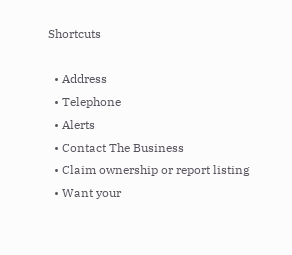Shortcuts

  • Address
  • Telephone
  • Alerts
  • Contact The Business
  • Claim ownership or report listing
  • Want your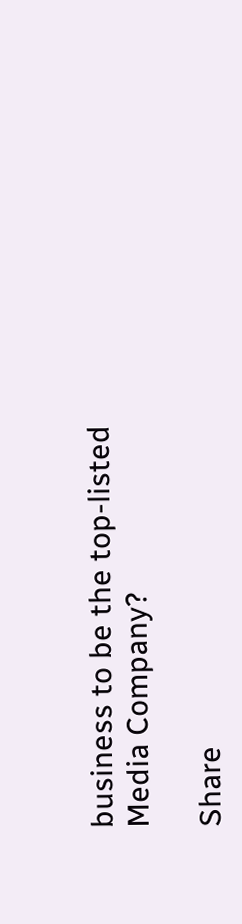business to be the top-listed Media Company?

Share